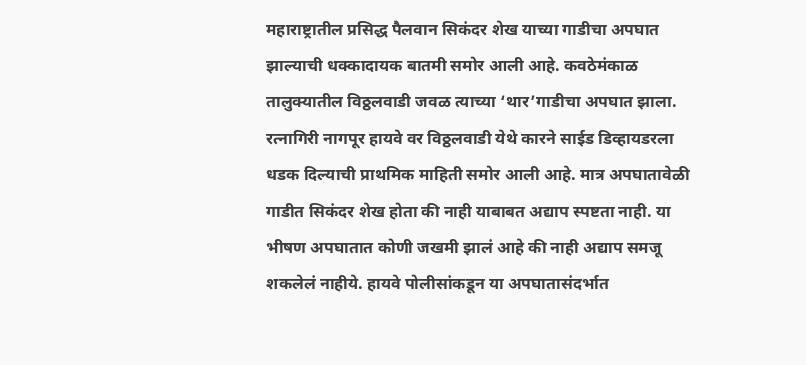महाराष्ट्रातील प्रसिद्ध पैलवान सिकंदर शेख याच्या गाडीचा अपघात झाल्याची धक्कादायक बातमी समोर आली आहे. कवठेमंकाळ तालुक्यातील विठ्ठलवाडी जवळ त्याच्या ‘थार’गाडीचा अपघात झाला. रत्नागिरी नागपूर हायवे वर विठ्ठलवाडी येथे कारने साईड डिव्हायडरला धडक दिल्याची प्राथमिक माहिती समोर आली आहे. मात्र अपघातावेळी गाडीत सिकंदर शेख होता की नाही याबाबत अद्याप स्पष्टता नाही. या भीषण अपघातात कोणी जखमी झालं आहे की नाही अद्याप समजू शकलेलं नाहीये. हायवे पोलीसांकडून या अपघातासंदर्भात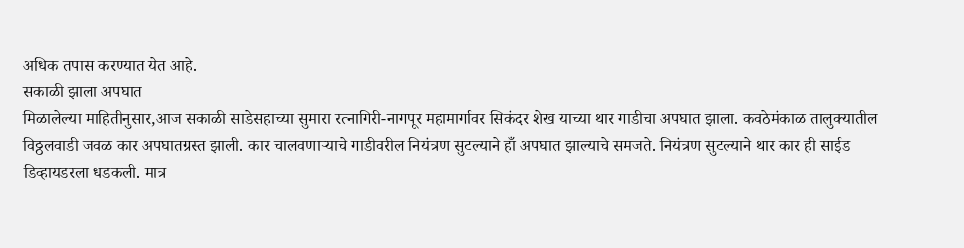अधिक तपास करण्यात येत आहे.
सकाळी झाला अपघात
मिळालेल्या माहितीनुसार,आज सकाळी साडेसहाच्या सुमारा रत्नागिरी-नागपूर महामार्गावर सिकंदर शेख याच्या थार गाडीचा अपघात झाला. कवठेमंकाळ तालुक्यातील विठ्ठलवाडी जवळ कार अपघातग्रस्त झाली. कार चालवणाऱ्याचे गाडीवरील नियंत्रण सुटल्याने हाँ अपघात झाल्याचे समजते. नियंत्रण सुटल्याने थार कार ही साईड डिव्हायडरला धडकली. मात्र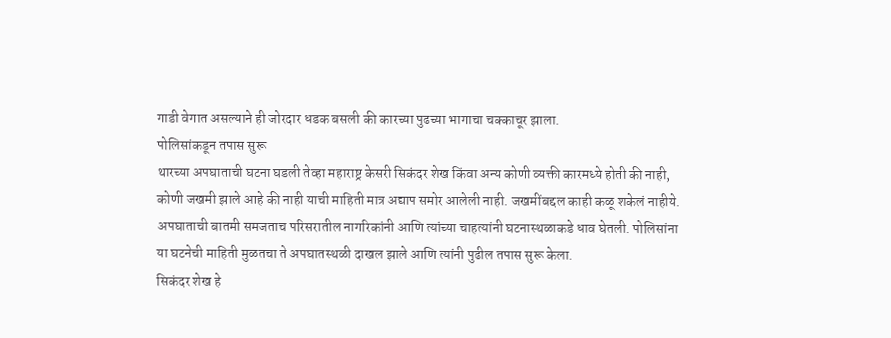गाडी वेगात असल्याने ही जोरदार धडक बसली की कारच्या पुढच्या भागाचा चक्काचूर झाला.
पोलिसांकडून तपास सुरू
थारच्या अपघाताची घटना घडली तेव्हा महाराष्ट्र केसरी सिकंदर शेख किंवा अन्य कोणी व्यक्ती कारमध्ये होती की नाही, कोणी जखमी झाले आहे की नाही याची माहिती मात्र अद्याप समोर आलेली नाही. जखमींबद्दल काही कळू शकेलं नाहीये. अपघाताची बातमी समजताच परिसरातील नागरिकांनी आणि त्यांच्या चाहत्यांनी घटनास्थळाकडे धाव घेतली. पोलिसांना या घटनेची माहिती मुळतचा ते अपघातस्थळी दाखल झाले आणि त्यांनी पुढील तपास सुरू केला.
सिकंदर शेख हे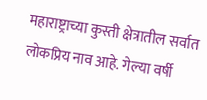महाराष्ट्राच्या कुस्ती क्षेत्रातील सर्वात लोकप्रिय नाव आहे. गेल्या वर्षी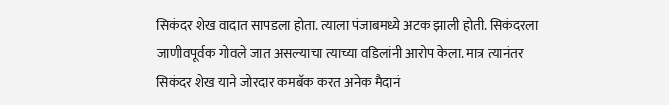सिकंदर शेख वादात सापडला होता. त्याला पंजाबमध्ये अटक झाली होती. सिकंदरला जाणीवपूर्वक गोवले जात असल्याचा त्याच्या वडिलांनी आरोप केला. मात्र त्यानंतर सिकंदर शेख याने जोरदार कमबॅक करत अनेक मैदानं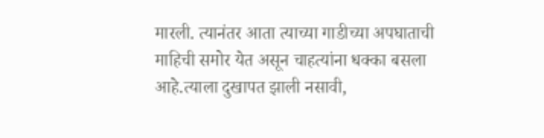मारली. त्यानंतर आता त्याच्या गाडीच्या अपघाताची माहिची समोर येत असून चाहत्यांना धक्का बसला आहे.त्याला दुखापत झाली नसावी,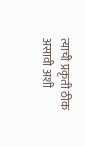त्याची प्रकृती ठीक असावी अशी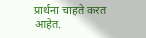प्रार्थना चाहते करत आहेत.